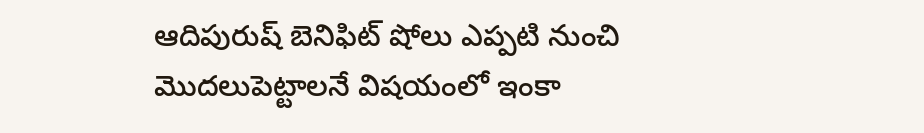ఆదిపురుష్ బెనిఫిట్ షోలు ఎప్పటి నుంచి మొదలుపెట్టాలనే విషయంలో ఇంకా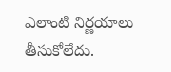ఎలాంటి నిర్ణయాలు తీసుకోలేదు.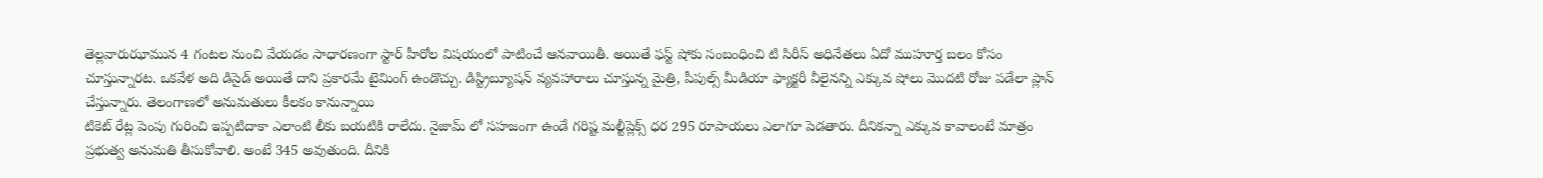తెల్లవారుఝామున 4 గంటల నుంచి వేయడం సాధారణంగా స్టార్ హీరోల విషయంలో పాటించే ఆనవాయితీ. అయితే ఫస్ట్ షోకు సంబంధించి టి సిరీస్ అధినేతలు ఏదో ముహూర్త బలం కోసం చూస్తున్నారట. ఒకవేళ అది డిసైడ్ అయితే దాని ప్రకారమే టైమింగ్ ఉండొచ్చు. డిస్ట్రిబ్యూషన్ వ్యవహారాలు చూస్తున్న మైత్రి, పీపుల్స్ మీడియా ఫ్యాక్టరీ వీలైనన్ని ఎక్కువ షోలు మొదటి రోజు పడేలా ప్లాన్ చేస్తున్నారు. తెలంగాణలో అనుమతులు కీలకం కానున్నాయి
టికెట్ రేట్ల పెంపు గురించి ఇప్పటిదాకా ఎలాంటి లీకు బయటికి రాలేదు. నైజామ్ లో సహజంగా ఉండే గరిష్ట మల్టీప్లెక్స్ ధర 295 రూపాయలు ఎలాగూ పెడతారు. దీనికన్నా ఎక్కువ కావాలంటే మాత్రం ప్రభుత్వ అనుమతి తీసుకోవాలి. అంటే 345 అవుతుంది. దీనికి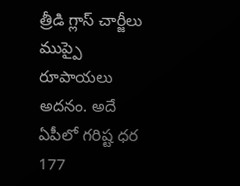త్రీడి గ్లాస్ చార్జీలు ముప్పై రూపాయలు అదనం. అదే ఏపీలో గరిష్ట ధర 177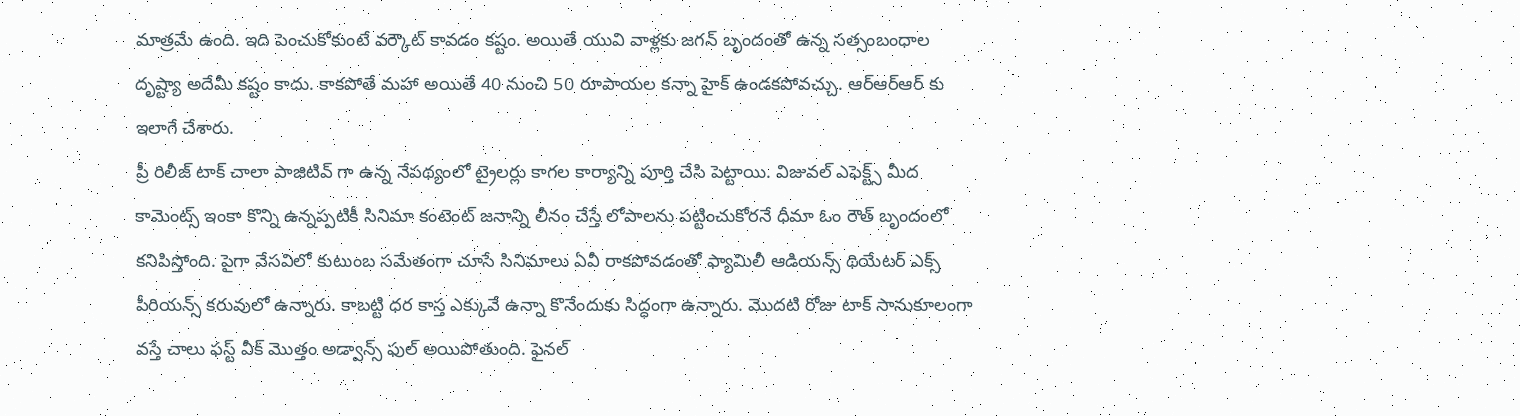మాత్రమే ఉంది. ఇది పెంచుకోకుంటే వర్కౌట్ కావడం కష్టం. అయితే యువి వాళ్లకు జగన్ బృందంతో ఉన్న సత్సంబంధాల దృష్ట్యా అదేమీ కష్టం కాదు. కాకపోతే మహా అయితే 40 నుంచి 50 రూపాయల కన్నా హైక్ ఉండకపోవచ్చు. ఆర్ఆర్ఆర్ కు ఇలాగే చేశారు.
ప్రీ రిలీజ్ టాక్ చాలా పాజిటివ్ గా ఉన్న నేపథ్యంలో ట్రైలర్లు కాగల కార్యాన్ని పూర్తి చేసి పెట్టాయి. విజువల్ ఎఫెక్ట్స్ మీద కామెంట్స్ ఇంకా కొన్ని ఉన్నప్పటికీ సినిమా కంటెంట్ జనాన్ని లీనం చేస్తే లోపాలను పట్టించుకోరనే ధీమా ఓం రౌత్ బృందంలో కనిపిస్తోంది. పైగా వేసవిలో కుటుంబ సమేతంగా చూసే సినిమాలు ఏవీ రాకపోవడంతో ఫ్యామిలీ ఆడియన్స్ థియేటర్ ఎక్స్ పీరియన్స్ కరువులో ఉన్నారు. కాబట్టి ధర కాస్త ఎక్కువే ఉన్నా కొనేందుకు సిద్ధంగా ఉన్నారు. మొదటి రోజు టాక్ సానుకూలంగా వస్తే చాలు ఫస్ట్ వీక్ మొత్తం అడ్వాన్స్ ఫుల్ అయిపోతుంది. ఫైనల్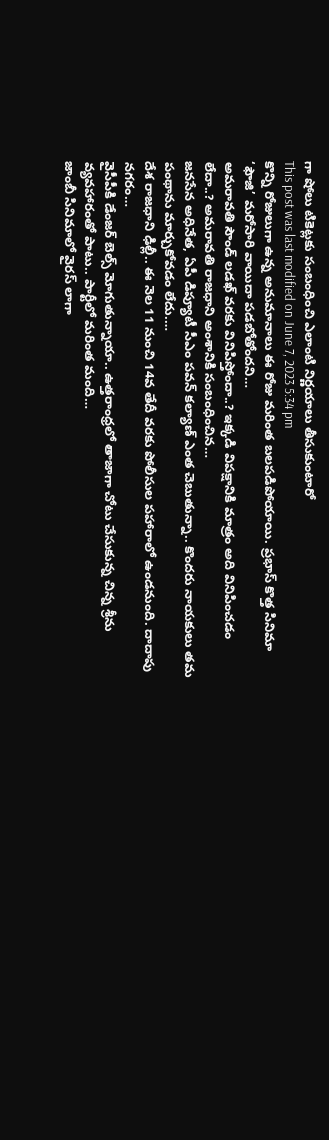గా షోలు టికెట్లకు సంబంధించి ఎలాంటి నిర్ణయాలు తీసుకుంటారో
This post was last modified on June 7, 2023 5:34 pm
కొన్ని రోజులుగా ఉన్న అనుమానాలు ఈ రోజు మరింత బలపడిపోయాయి. ప్రభాస్ కొత్త సినిమా ‘ఫౌజి’ మరోసారి వాయిదా పడబోతోందని…
అమరావతి సౌండ్ లడఖ్ వరకు వినిపిస్తోందా..? ఇక్కడి విపక్షానికి మాత్రం అది వినిపించడం లేదా..? అమరావతి రాజధాని అంశానికి సంబంధించిన…
జనసేన అధినేత, ఏపీ డిప్యూటీ సీఎం పవన్ కల్యాణ్ ఎంత చెబుతున్నా.. కొందరు నాయకులు తమ పంథాను మార్చుకోవడం లేదు.…
దేశ రాజధాని ఢిల్లీ.. ఈ నెల 11 నుంచి 14వ తేదీ వరకు పోలీసుల పహారాలో ఉండనుంది. దాదాపు నగరం…
వైసీపీకి డేంజర్ బెల్స్ మోగుతున్నాయా.. ఉత్తరాంధ్రలో తాజాగా చోటు చేసుకున్న చిన్న శ్రీను వ్యవహారంతో పాటు.. పార్టీలో మరింత మంది…
జాంబీ సినిమాలో వైరస్ లాగా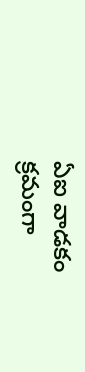ఏఐ వాడకం క్రమంగా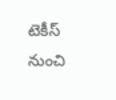టెకీస్ నుంచి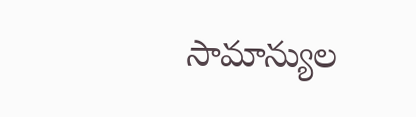సామాన్యుల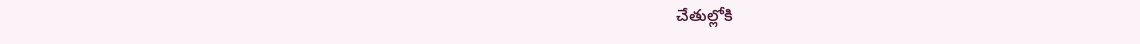చేతుల్లోకి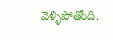వెళ్ళిపోతోంది.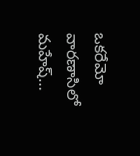ఒకరేమో వారణాసిలో మహేష్…